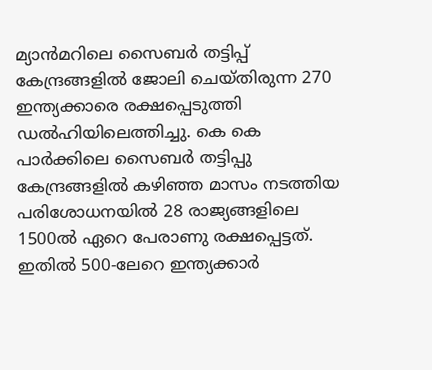മ്യാൻമറിലെ സൈബർ തട്ടിപ്പ് കേന്ദ്രങ്ങളിൽ ജോലി ചെയ്തിരുന്ന 270 ഇന്ത്യക്കാരെ രക്ഷപ്പെടുത്തി ഡൽഹിയിലെത്തിച്ചു. കെ കെ പാർക്കിലെ സൈബർ തട്ടിപ്പു കേന്ദ്രങ്ങളിൽ കഴിഞ്ഞ മാസം നടത്തിയ പരിശോധനയിൽ 28 രാജ്യങ്ങളിലെ 1500ൽ ഏറെ പേരാണു രക്ഷപ്പെട്ടത്. ഇതിൽ 500-ലേറെ ഇന്ത്യക്കാർ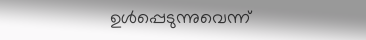ഉൾപ്പെടുന്നുവെന്ന്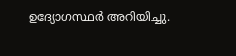ഉദ്യോഗസ്ഥര്‍ അറിയിച്ചു.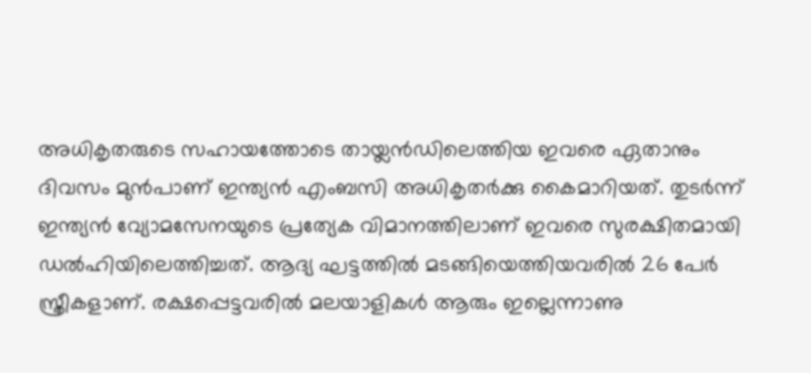അധികൃതരുടെ സഹായത്തോടെ തായ്ലൻഡിലെത്തിയ ഇവരെ ഏതാനും ദിവസം മുൻപാണ് ഇന്ത്യൻ എംബസി അധികൃതർക്കു കൈമാറിയത്. തുടർന്ന് ഇന്ത്യൻ വ്യോമസേനയുടെ പ്രത്യേക വിമാനത്തിലാണ് ഇവരെ സുരക്ഷിതമായി ഡൽഹിയിലെത്തിച്ചത്. ആദ്യ ഘട്ടത്തിൽ മടങ്ങിയെത്തിയവരിൽ 26 പേർ സ്ത്രീകളാണ്. രക്ഷപ്പെട്ടവരിൽ മലയാളികൾ ആരും ഇല്ലെന്നാണു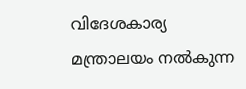വിദേശകാര്യ മന്ത്രാലയം നൽകുന്ന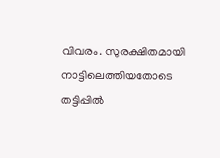വിവരം. സുരക്ഷിതമായി നാട്ടിലെത്തിയതോടെ തട്ടിപ്പിൽ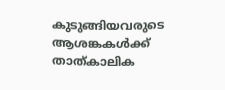കുടുങ്ങിയവരുടെ ആശങ്കകൾക്ക് താത്കാലിക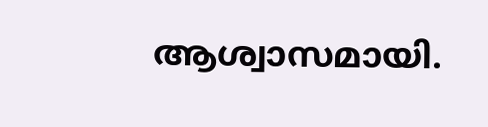ആശ്വാസമായി.